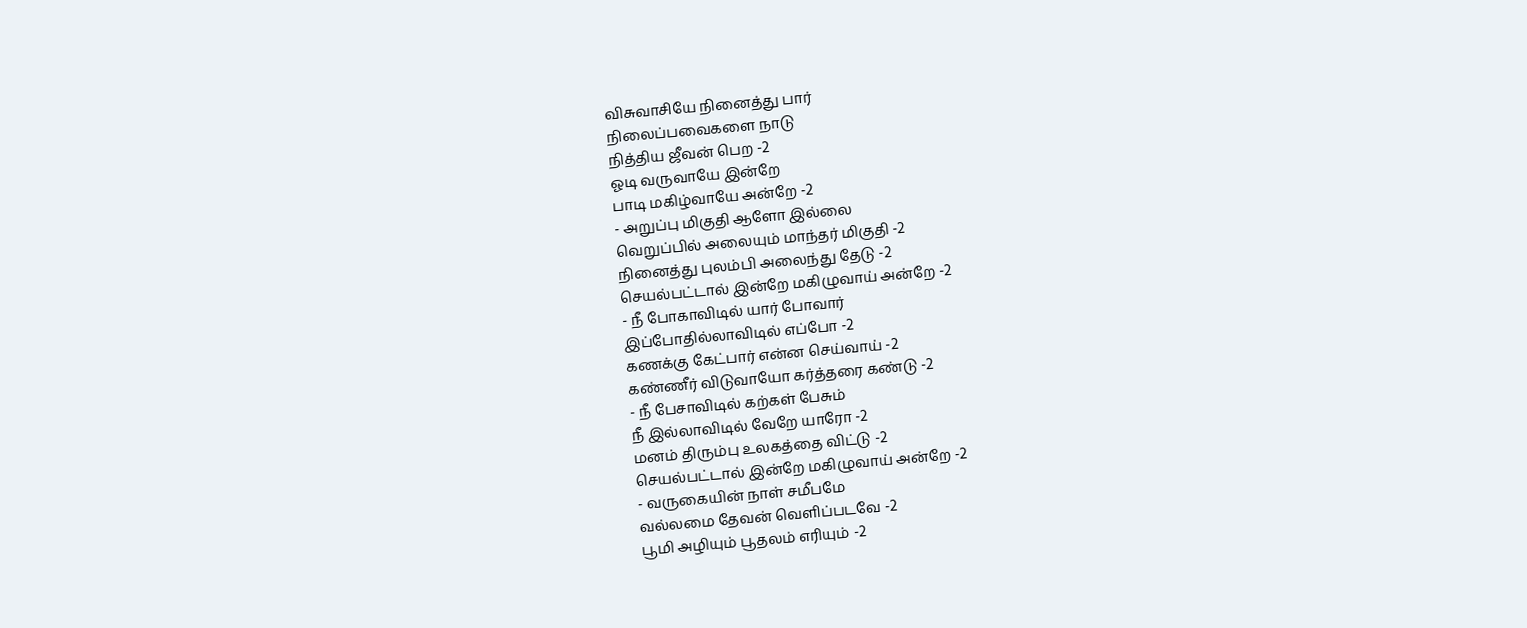விசுவாசியே நினைத்து பார்
நிலைப்பவைகளை நாடு
நித்திய ஜீவன் பெற -2
ஓடி வருவாயே இன்றே
பாடி மகிழ்வாயே அன்றே -2
- அறுப்பு மிகுதி ஆளோ இல்லை
வெறுப்பில் அலையும் மாந்தர் மிகுதி -2
நினைத்து புலம்பி அலைந்து தேடு -2
செயல்பட்டால் இன்றே மகிழுவாய் அன்றே -2
- நீ போகாவிடில் யார் போவார்
இப்போதில்லாவிடில் எப்போ -2
கணக்கு கேட்பார் என்ன செய்வாய் -2
கண்ணீர் விடுவாயோ கர்த்தரை கண்டு -2
- நீ பேசாவிடில் கற்கள் பேசும்
நீ இல்லாவிடில் வேறே யாரோ -2
மனம் திரும்பு உலகத்தை விட்டு -2
செயல்பட்டால் இன்றே மகிழுவாய் அன்றே -2
- வருகையின் நாள் சமீபமே
வல்லமை தேவன் வெளிப்படவே -2
பூமி அழியும் பூதலம் எரியும் -2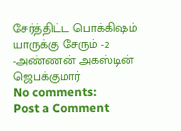சேர்த்திட்ட பொக்கிஷம் யாருக்கு சேரும் -2
-அண்ணன் அகஸ்டின் ஜெபக்குமார்
No comments:
Post a Comment